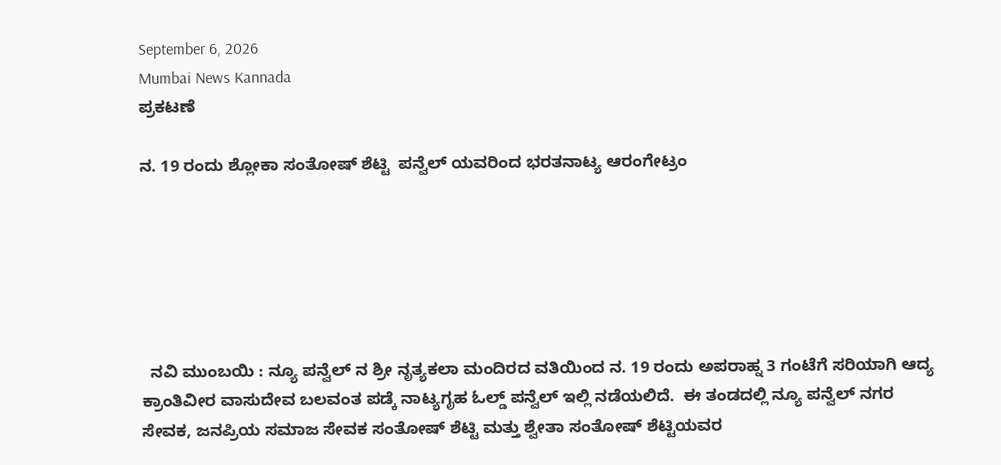September 6, 2026
Mumbai News Kannada
ಪ್ರಕಟಣೆ

ನ. 19 ರಂದು ಶ್ಲೋಕಾ ಸಂತೋಷ್ ಶೆಟ್ಟಿ  ಪನ್ವೆಲ್ ಯವರಿಂದ ಭರತನಾಟ್ಯ ಆರಂಗೇಟ್ರಂ






  ನವಿ ಮುಂಬಯಿ : ನ್ಯೂ ಪನ್ವೆಲ್ ನ ಶ್ರೀ ನೃತ್ಯಕಲಾ ಮಂದಿರದ ವತಿಯಿಂದ ನ. 19 ರಂದು ಅಪರಾಹ್ನ 3 ಗಂಟೆಗೆ ಸರಿಯಾಗಿ ಆದ್ಯ ಕ್ರಾಂತಿವೀರ ವಾಸುದೇವ ಬಲವಂತ ಪಡ್ಕೆ ನಾಟ್ಯಗೃಹ ಓಲ್ಡ್ ಪನ್ವೆಲ್ ಇಲ್ಲಿ ನಡೆಯಲಿದೆ.  ಈ ತಂಡದಲ್ಲಿ ನ್ಯೂ ಪನ್ವೆಲ್ ನಗರ  ಸೇವಕ, ಜನಪ್ರಿಯ ಸಮಾಜ ಸೇವಕ ಸಂತೋಷ್ ಶೆಟ್ಟಿ ಮತ್ತು ಶ್ವೇತಾ ಸಂತೋಷ್ ಶೆಟ್ಟಿಯವರ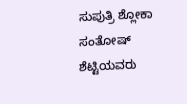ಸುಪುತ್ರಿ ಶ್ಲೋಕಾ ಸಂತೋಷ್ ಶೆಟ್ಟಿಯವರು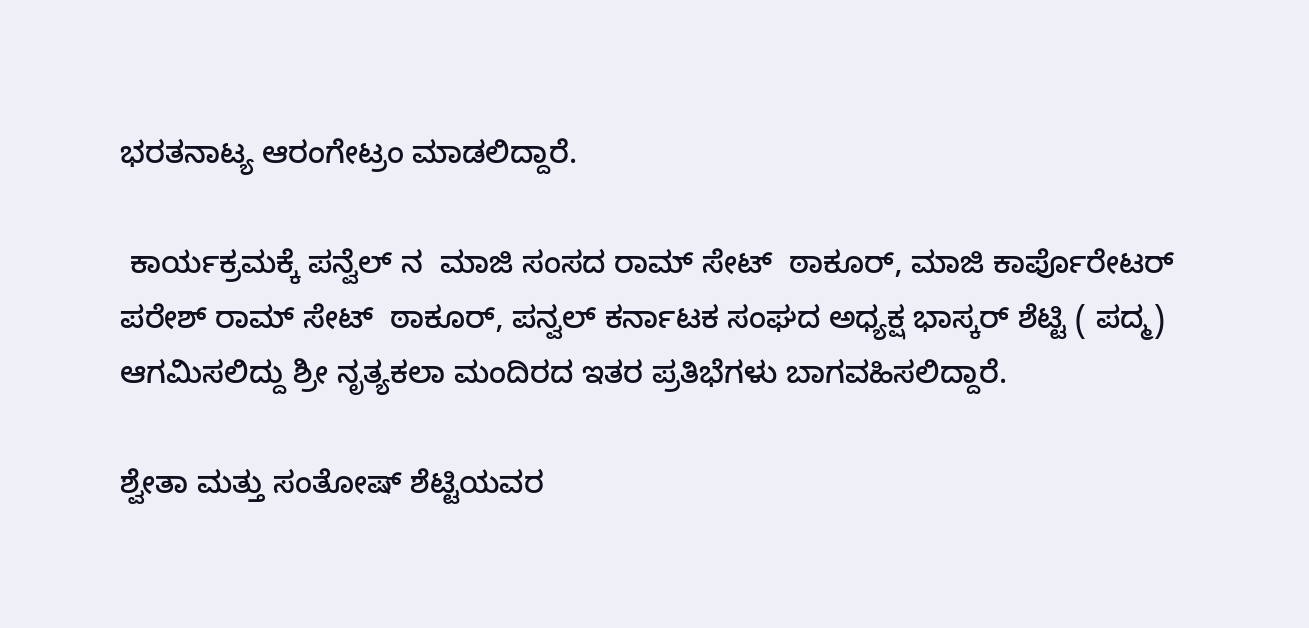ಭರತನಾಟ್ಯ ಆರಂಗೇಟ್ರಂ ಮಾಡಲಿದ್ದಾರೆ.

 ಕಾರ್ಯಕ್ರಮಕ್ಕೆ ಪನ್ವೆಲ್ ನ  ಮಾಜಿ ಸಂಸದ ರಾಮ್ ಸೇಟ್  ಠಾಕೂರ್, ಮಾಜಿ ಕಾರ್ಪೊರೇಟರ್  ಪರೇಶ್ ರಾಮ್ ಸೇಟ್  ಠಾಕೂರ್, ಪನ್ವಲ್ ಕರ್ನಾಟಕ ಸಂಘದ ಅಧ್ಯಕ್ಷ ಭಾಸ್ಕರ್ ಶೆಟ್ಟಿ ( ಪದ್ಮ) ಆಗಮಿಸಲಿದ್ದು ಶ್ರೀ ನೃತ್ಯಕಲಾ ಮಂದಿರದ ಇತರ ಪ್ರತಿಭೆಗಳು ಬಾಗವಹಿಸಲಿದ್ದಾರೆ.

ಶ್ವೇತಾ ಮತ್ತು ಸಂತೋಷ್ ಶೆಟ್ಟಿಯವರ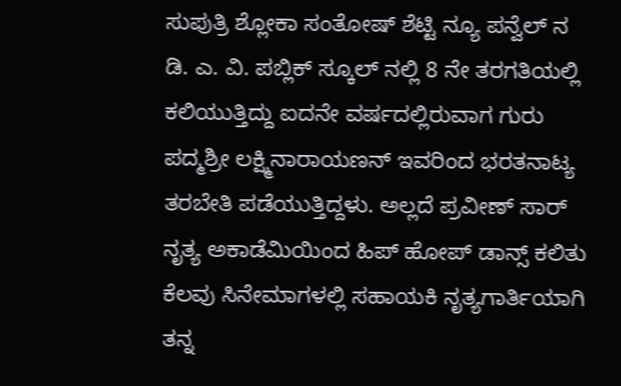ಸುಪುತ್ರಿ ಶ್ಲೋಕಾ ಸಂತೋಷ್ ಶೆಟ್ಟಿ ನ್ಯೂ ಪನ್ವೆಲ್ ನ ಡಿ. ಎ. ವಿ. ಪಬ್ಲಿಕ್ ಸ್ಕೂಲ್ ನಲ್ಲಿ 8 ನೇ ತರಗತಿಯಲ್ಲಿ ಕಲಿಯುತ್ತಿದ್ದು ಐದನೇ ವರ್ಷದಲ್ಲಿರುವಾಗ ಗುರು ಪದ್ಮಶ್ರೀ ಲಕ್ಷ್ಮಿನಾರಾಯಣನ್ ಇವರಿಂದ ಭರತನಾಟ್ಯ ತರಬೇತಿ ಪಡೆಯುತ್ತಿದ್ದಳು. ಅಲ್ಲದೆ ಪ್ರವೀಣ್ ಸಾರ್ ನೃತ್ಯ ಅಕಾಡೆಮಿಯಿಂದ ಹಿಪ್ ಹೋಪ್ ಡಾನ್ಸ್ ಕಲಿತು ಕೆಲವು ಸಿನೇಮಾಗಳಲ್ಲಿ ಸಹಾಯಕಿ ನೃತ್ಯಗಾರ್ತಿಯಾಗಿ ತನ್ನ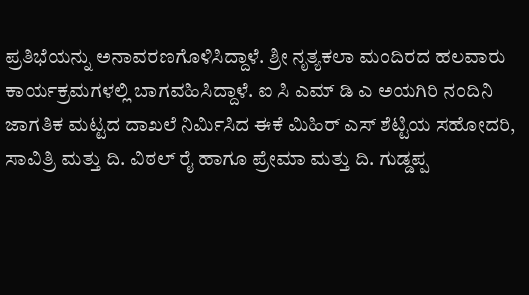ಪ್ರತಿಭೆಯನ್ನು ಅನಾವರಣಗೊಳಿಸಿದ್ದಾಳೆ. ಶ್ರೀ ನೃತ್ಯಕಲಾ ಮಂದಿರದ ಹಲವಾರು ಕಾರ್ಯಕ್ರಮಗಳಲ್ಲಿ ಬಾಗವಹಿಸಿದ್ದಾಳೆ. ಐ ಸಿ ಎಮ್ ಡಿ ಎ ಅಯಗಿರಿ ನಂದಿನಿ ಜಾಗತಿಕ ಮಟ್ಟದ ದಾಖಲೆ ನಿರ್ಮಿಸಿದ ಈಕೆ ಮಿಹಿರ್ ಎಸ್ ಶೆಟ್ಟಿಯ ಸಹೋದರಿ, ಸಾವಿತ್ರಿ ಮತ್ತು ದಿ. ವಿಠಲ್ ರೈ ಹಾಗೂ ಪ್ರೇಮಾ ಮತ್ತು ದಿ. ಗುಡ್ಡಪ್ಪ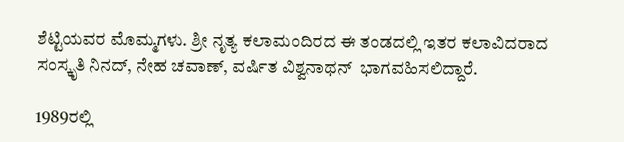ಶೆಟ್ಟಿಯವರ ಮೊಮ್ಮಗಳು. ಶ್ರೀ ನೃತ್ಯ ಕಲಾಮಂದಿರದ ಈ ತಂಡದಲ್ಲಿ ಇತರ ಕಲಾವಿದರಾದ ಸಂಸ್ಕೃತಿ ನಿನದ್, ನೇಹ ಚವಾಣ್, ವರ್ಷಿತ ವಿಶ್ವನಾಥನ್  ಭಾಗವಹಿಸಲಿದ್ದಾರೆ.

1989ರಲ್ಲಿ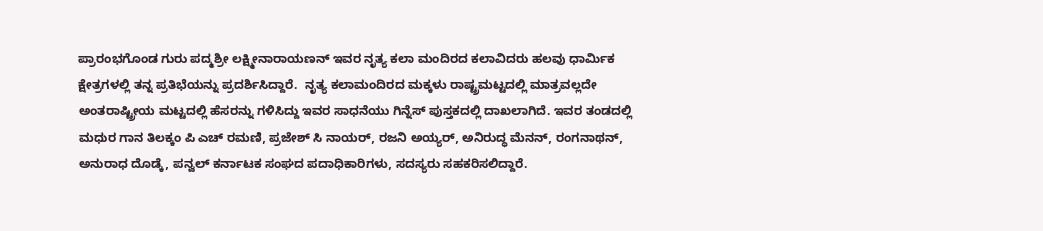ಪ್ರಾರಂಭಗೊಂಡ ಗುರು ಪದ್ಮಶ್ರೀ ಲಕ್ಷ್ಮೀನಾರಾಯಣನ್ ಇವರ ನೃತ್ಯ ಕಲಾ ಮಂದಿರದ ಕಲಾವಿದರು ಹಲವು ಧಾರ್ಮಿಕ ಕ್ಷೇತ್ರಗಳಲ್ಲಿ ತನ್ನ ಪ್ರತಿಭೆಯನ್ನು ಪ್ರದರ್ಶಿಸಿದ್ದಾರೆ.  ನೃತ್ಯ ಕಲಾಮಂದಿರದ ಮಕ್ಕಳು ರಾಷ್ಟ್ರಮಟ್ಟದಲ್ಲಿ ಮಾತ್ರವಲ್ಲದೇ ಅಂತರಾಷ್ಟ್ರೀಯ ಮಟ್ಟದಲ್ಲಿ ಹೆಸರನ್ನು ಗಳಿಸಿದ್ದು ಇವರ ಸಾಧನೆಯು ಗಿನ್ನೆಸ್ ಪುಸ್ತಕದಲ್ಲಿ ದಾಖಲಾಗಿದೆ. ಇವರ ತಂಡದಲ್ಲಿ ಮಧುರ ಗಾನ ತಿಲಕ್ಕಂ ಪಿ ಎಚ್ ರಮಣಿ, ಪ್ರಜೇಶ್ ಸಿ ನಾಯರ್, ರಜನಿ ಅಯ್ಯರ್, ಅನಿರುದ್ಧ ಮೆನನ್, ರಂಗನಾಥನ್, ಅನುರಾಧ ದೊಡ್ಕೆ, ಪನ್ವಲ್ ಕರ್ನಾಟಕ ಸಂಘದ ಪದಾಧಿಕಾರಿಗಳು, ಸದಸ್ಯರು ಸಹಕರಿಸಲಿದ್ದಾರೆ.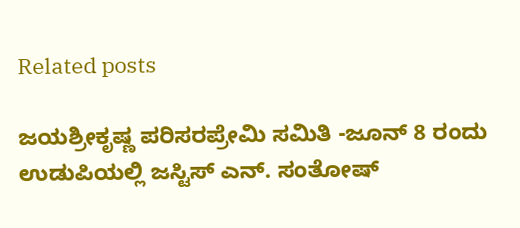Related posts

ಜಯಶ್ರೀಕೃಷ್ಣ ಪರಿಸರಪ್ರೇಮಿ ಸಮಿತಿ -ಜೂನ್ 8 ರಂದು ಉಡುಪಿಯಲ್ಲಿ ಜಸ್ಟಿಸ್ ಎನ್. ಸಂತೋಷ್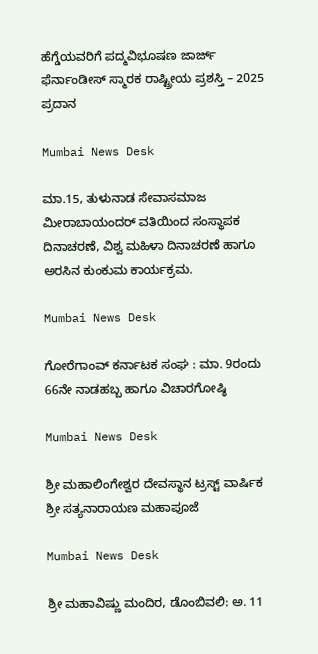ಹೆಗ್ಡೆಯವರಿಗೆ ಪದ್ಮವಿಭೂಷಣ ಜಾರ್ಜ್ ಫೆರ್ನಾಂಡೀಸ್ ಸ್ಮಾರಕ ರಾಷ್ಟ್ರೀಯ ಪ್ರಶಸ್ತಿ – 2025 ಪ್ರದಾನ

Mumbai News Desk

ಮಾ.15, ತುಳುನಾಡ ಸೇವಾಸಮಾಜ ಮೀರಾಬಾಯಂದರ್ ವತಿಯಿಂದ ಸಂಸ್ಥಾಪಕ ದಿನಾಚರಣೆ, ವಿಶ್ವ ಮಹಿಳಾ ದಿನಾಚರಣೆ ಹಾಗೂ ಅರಸಿನ ಕುಂಕುಮ ಕಾರ್ಯಕ್ರಮ.

Mumbai News Desk

ಗೋರೆಗಾಂವ್ ಕರ್ನಾಟಕ ಸಂಘ : ಮಾ. 9ರಂದು 66ನೇ ನಾಡಹಬ್ಬ ಹಾಗೂ ವಿಚಾರಗೋಷ್ಠಿ

Mumbai News Desk

ಶ್ರೀ ಮಹಾಲಿಂಗೇಶ್ವರ ದೇವಸ್ಥಾನ ಟ್ರಸ್ಟ್ ವಾರ್ಷಿಕ ಶ್ರೀ ಸತ್ಯನಾರಾಯಣ ಮಹಾಪೂಜೆ

Mumbai News Desk

ಶ್ರೀ ಮಹಾವಿಷ್ಣು ಮಂದಿರ, ಡೊಂಬಿವಲಿ: ಅ. 11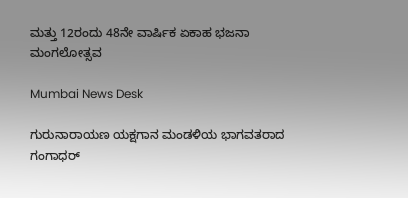ಮತ್ತು 12ರಂದು 48ನೇ ವಾರ್ಷಿಕ ಏಕಾಹ ಭಜನಾ ಮಂಗಲೋತ್ಸವ

Mumbai News Desk

ಗುರುನಾರಾಯಣ ಯಕ್ಷಗಾನ ಮಂಡಳಿಯ ಭಾಗವತರಾದ ಗಂಗಾಧರ್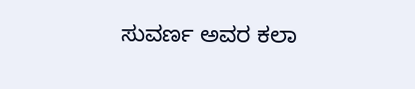ಸುವರ್ಣ ಅವರ ಕಲಾ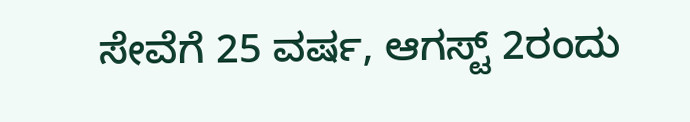ಸೇವೆಗೆ 25 ವರ್ಷ, ಆಗಸ್ಟ್ 2ರಂದು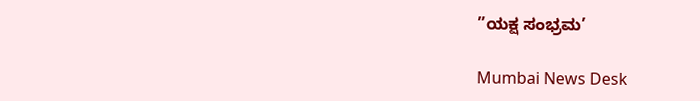”ಯಕ್ಷ ಸಂಭ್ರಮ’

Mumbai News Desk